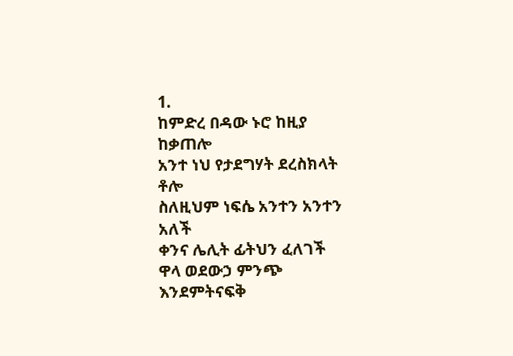1.
ከምድረ በዳው ኑሮ ከዚያ ከቃጠሎ
አንተ ነህ የታደግሃት ደረስክላት ቶሎ
ስለዚህም ነፍሴ አንተን አንተን አለች
ቀንና ሌሊት ፊትህን ፈለገች
ዋላ ወደውኃ ምንጭ እንደምትናፍቅ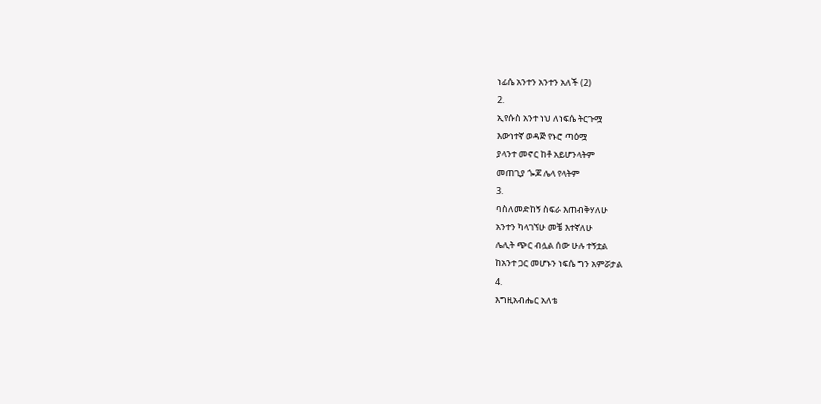ነፊሴ አንተን አንተን አለች (2)
2.
ኢየሱስ አንተ ነህ ለነፍሴ ትርጉሟ
እውነተኛ ወዳጅ የኑሮ ጣዕሟ
ያላንተ መኖር ከቶ አይሆንላትም
መጠጊያ ጐጆ ሌላ የላትም
3.
ባስለመድከኝ ስፍራ እጠብቅሃለሁ
አንተን ካላገኘሁ መቼ እተኛለሁ
ሌሊት ጭር ብሏል ሰው ሁሉ ተኝቷል
ከአንተ ጋር መሆኑን ነፍሴ ግን አምሯታል
4.
እግዚአብሔር አለቴ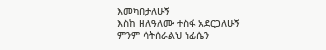እመካበታለሁኝ
እስከ ዘለዓለሙ ተስፋ አደርጋለሁኝ
ምንም ሳትሰራልህ ነፊሴን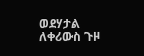ወደሃታል
ለቀሪውስ ጉዞ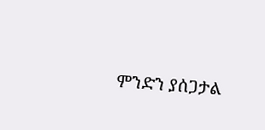ምንድን ያሰጋታል